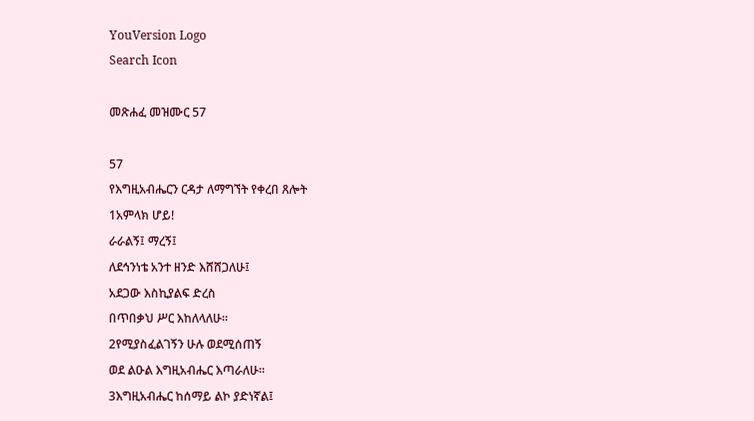YouVersion Logo
Search Icon

መጽሐፈ መዝሙር 57

57
የእግዚአብሔርን ርዳታ ለማግኘት የቀረበ ጸሎት
1አምላክ ሆይ!
ራራልኝ፤ ማረኝ፤
ለደኅንነቴ አንተ ዘንድ እሸሸጋለሁ፤
አደጋው እስኪያልፍ ድረስ
በጥበቃህ ሥር እከለላለሁ።
2የሚያስፈልገኝን ሁሉ ወደሚሰጠኝ
ወደ ልዑል እግዚአብሔር እጣራለሁ።
3እግዚአብሔር ከሰማይ ልኮ ያድነኛል፤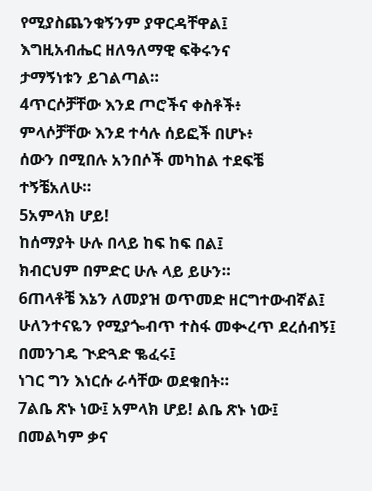የሚያስጨንቁኝንም ያዋርዳቸዋል፤
እግዚአብሔር ዘለዓለማዊ ፍቅሩንና
ታማኝነቱን ይገልጣል።
4ጥርሶቻቸው እንደ ጦሮችና ቀስቶች፥
ምላሶቻቸው እንደ ተሳሉ ሰይፎች በሆኑ፥
ሰውን በሚበሉ አንበሶች መካከል ተደፍቼ ተኝቼአለሁ።
5አምላክ ሆይ!
ከሰማያት ሁሉ በላይ ከፍ ከፍ በል፤
ክብርህም በምድር ሁሉ ላይ ይሁን።
6ጠላቶቼ እኔን ለመያዝ ወጥመድ ዘርግተውብኛል፤
ሁለንተናዬን የሚያጐብጥ ተስፋ መቊረጥ ደረሰብኝ፤
በመንገዴ ጒድጓድ ቈፈሩ፤
ነገር ግን እነርሱ ራሳቸው ወደቁበት።
7ልቤ ጽኑ ነው፤ አምላክ ሆይ! ልቤ ጽኑ ነው፤
በመልካም ቃና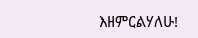እዘምርልሃለሁ!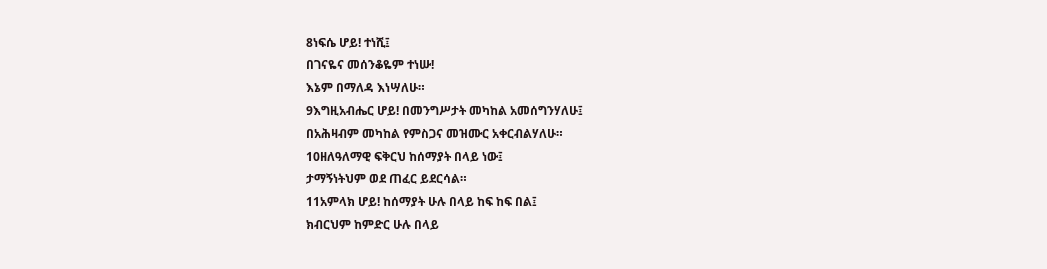8ነፍሴ ሆይ! ተነሺ፤
በገናዬና መሰንቆዬም ተነሡ!
እኔም በማለዳ እነሣለሁ።
9እግዚአብሔር ሆይ! በመንግሥታት መካከል አመሰግንሃለሁ፤
በአሕዛብም መካከል የምስጋና መዝሙር አቀርብልሃለሁ።
10ዘለዓለማዊ ፍቅርህ ከሰማያት በላይ ነው፤
ታማኝነትህም ወደ ጠፈር ይደርሳል።
11አምላክ ሆይ! ከሰማያት ሁሉ በላይ ከፍ ከፍ በል፤
ክብርህም ከምድር ሁሉ በላይ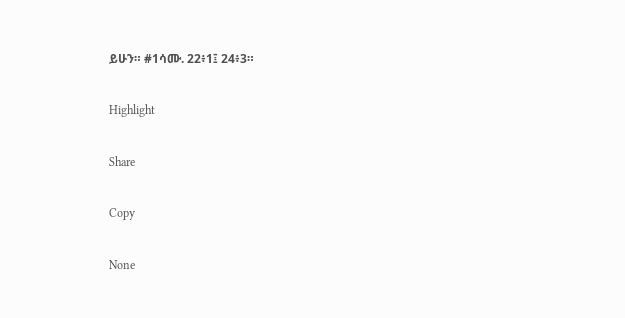ይሁን። #1ሳሙ. 22፥1፤ 24፥3።

Highlight

Share

Copy

None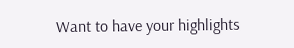Want to have your highlights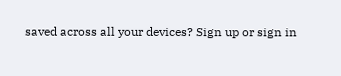saved across all your devices? Sign up or sign in